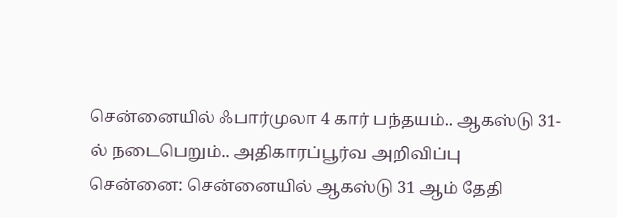சென்னையில் ஃபார்முலா 4 கார் பந்தயம்.. ஆகஸ்டு 31-ல் நடைபெறும்.. அதிகாரப்பூர்வ அறிவிப்பு
சென்னை: சென்னையில் ஆகஸ்டு 31 ஆம் தேதி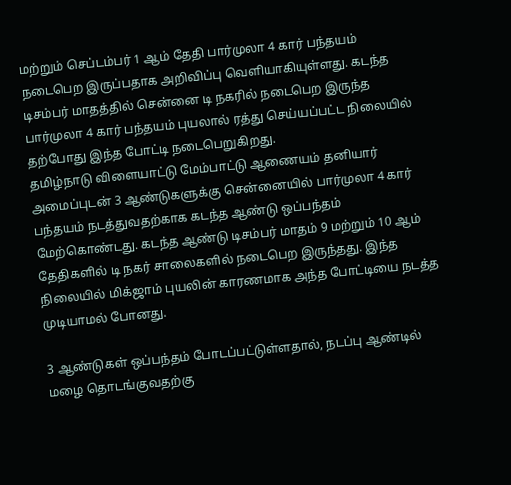மற்றும் செப்டம்பர் 1 ஆம் தேதி பார்முலா 4 கார் பந்தயம் நடைபெற இருப்பதாக அறிவிப்பு வெளியாகியுள்ளது. கடந்த டிசம்பர் மாதத்தில் சென்னை டி நகரில் நடைபெற இருந்த பார்முலா 4 கார் பந்தயம் புயலால் ரத்து செய்யப்பட்ட நிலையில் தற்போது இந்த போட்டி நடைபெறுகிறது.
தமிழ்நாடு விளையாட்டு மேம்பாட்டு ஆணையம் தனியார் அமைப்புடன் 3 ஆண்டுகளுக்கு சென்னையில் பார்முலா 4 கார் பந்தயம் நடத்துவதற்காக கடந்த ஆண்டு ஒப்பந்தம் மேற்கொண்டது. கடந்த ஆண்டு டிசம்பர் மாதம் 9 மற்றும் 10 ஆம் தேதிகளில் டி நகர் சாலைகளில் நடைபெற இருந்தது. இந்த நிலையில் மிக்ஜாம் புயலின் காரணமாக அந்த போட்டியை நடத்த முடியாமல் போனது.

3 ஆண்டுகள் ஒப்பந்தம் போடப்பட்டுள்ளதால், நடப்பு ஆண்டில் மழை தொடங்குவதற்கு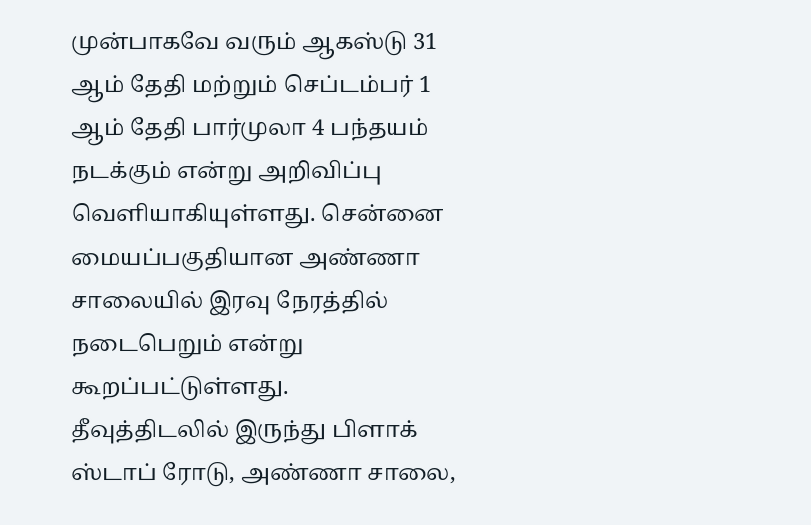முன்பாகவே வரும் ஆகஸ்டு 31 ஆம் தேதி மற்றும் செப்டம்பர் 1 ஆம் தேதி பார்முலா 4 பந்தயம் நடக்கும் என்று அறிவிப்பு வெளியாகியுள்ளது. சென்னை மையப்பகுதியான அண்ணா சாலையில் இரவு நேரத்தில் நடைபெறும் என்று கூறப்பட்டுள்ளது.
தீவுத்திடலில் இருந்து பிளாக் ஸ்டாப் ரோடு, அண்ணா சாலை,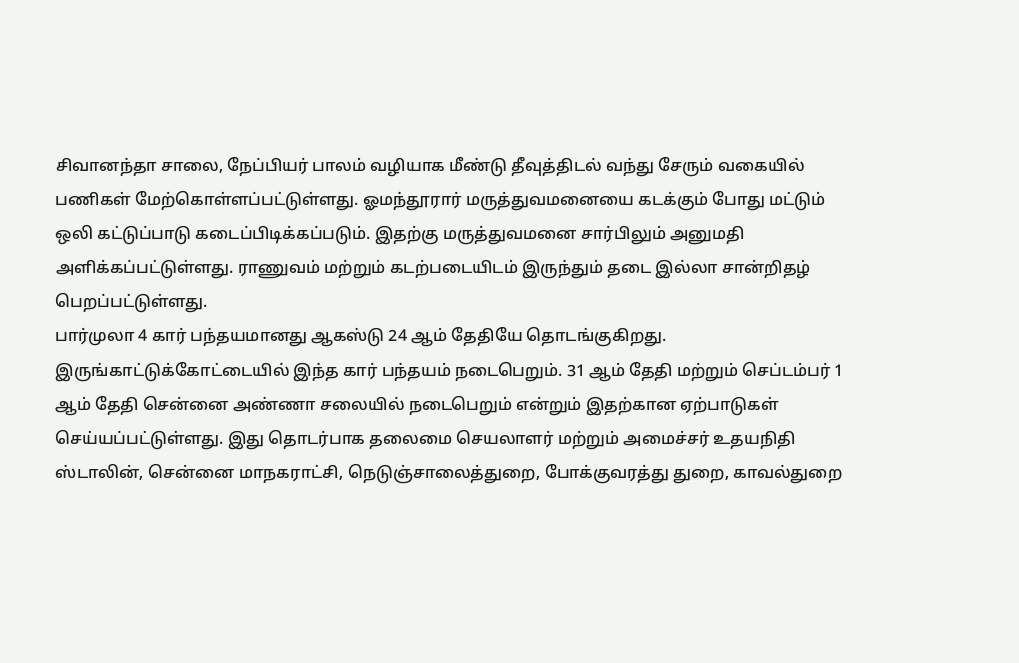சிவானந்தா சாலை, நேப்பியர் பாலம் வழியாக மீண்டு தீவுத்திடல் வந்து சேரும் வகையில் பணிகள் மேற்கொள்ளப்பட்டுள்ளது. ஓமந்தூரார் மருத்துவமனையை கடக்கும் போது மட்டும் ஒலி கட்டுப்பாடு கடைப்பிடிக்கப்படும். இதற்கு மருத்துவமனை சார்பிலும் அனுமதி அளிக்கப்பட்டுள்ளது. ராணுவம் மற்றும் கடற்படையிடம் இருந்தும் தடை இல்லா சான்றிதழ் பெறப்பட்டுள்ளது.
பார்முலா 4 கார் பந்தயமானது ஆகஸ்டு 24 ஆம் தேதியே தொடங்குகிறது. இருங்காட்டுக்கோட்டையில் இந்த கார் பந்தயம் நடைபெறும். 31 ஆம் தேதி மற்றும் செப்டம்பர் 1 ஆம் தேதி சென்னை அண்ணா சலையில் நடைபெறும் என்றும் இதற்கான ஏற்பாடுகள் செய்யப்பட்டுள்ளது. இது தொடர்பாக தலைமை செயலாளர் மற்றும் அமைச்சர் உதயநிதி ஸ்டாலின், சென்னை மாநகராட்சி, நெடுஞ்சாலைத்துறை, போக்குவரத்து துறை, காவல்துறை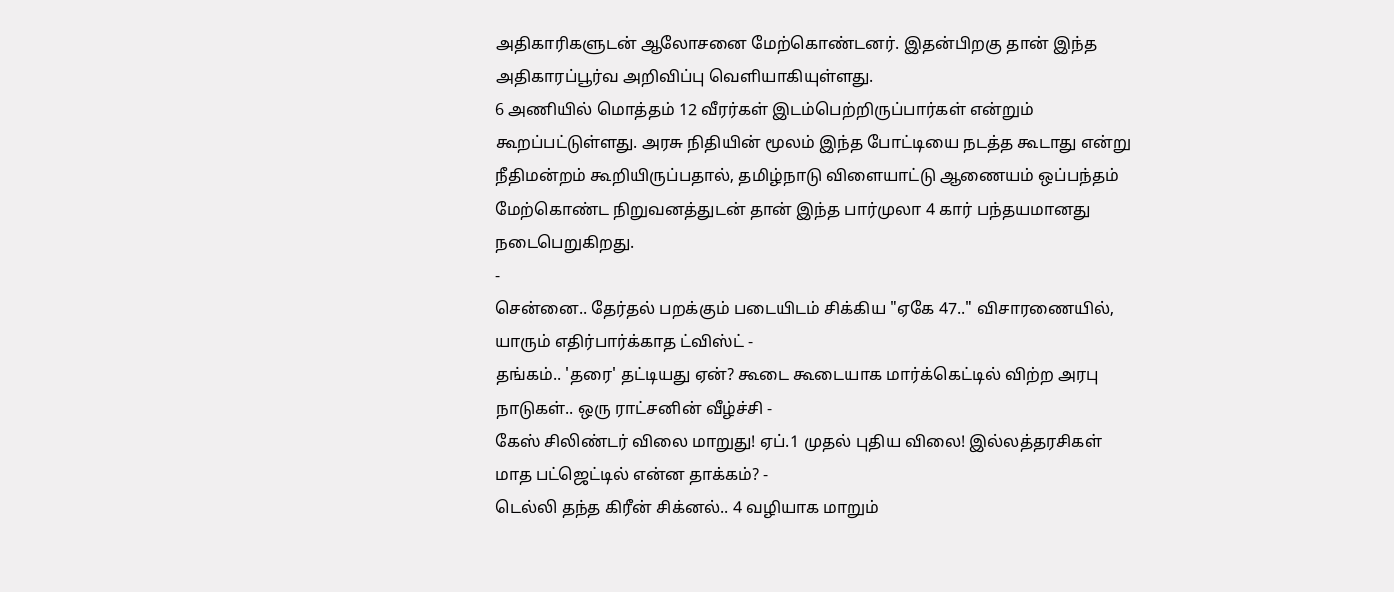அதிகாரிகளுடன் ஆலோசனை மேற்கொண்டனர். இதன்பிறகு தான் இந்த அதிகாரப்பூர்வ அறிவிப்பு வெளியாகியுள்ளது.
6 அணியில் மொத்தம் 12 வீரர்கள் இடம்பெற்றிருப்பார்கள் என்றும் கூறப்பட்டுள்ளது. அரசு நிதியின் மூலம் இந்த போட்டியை நடத்த கூடாது என்று நீதிமன்றம் கூறியிருப்பதால், தமிழ்நாடு விளையாட்டு ஆணையம் ஒப்பந்தம் மேற்கொண்ட நிறுவனத்துடன் தான் இந்த பார்முலா 4 கார் பந்தயமானது நடைபெறுகிறது.
-
சென்னை.. தேர்தல் பறக்கும் படையிடம் சிக்கிய "ஏகே 47.." விசாரணையில், யாரும் எதிர்பார்க்காத ட்விஸ்ட் -
தங்கம்.. 'தரை' தட்டியது ஏன்? கூடை கூடையாக மார்க்கெட்டில் விற்ற அரபு நாடுகள்.. ஒரு ராட்சனின் வீழ்ச்சி -
கேஸ் சிலிண்டர் விலை மாறுது! ஏப்.1 முதல் புதிய விலை! இல்லத்தரசிகள் மாத பட்ஜெட்டில் என்ன தாக்கம்? -
டெல்லி தந்த கிரீன் சிக்னல்.. 4 வழியாக மாறும்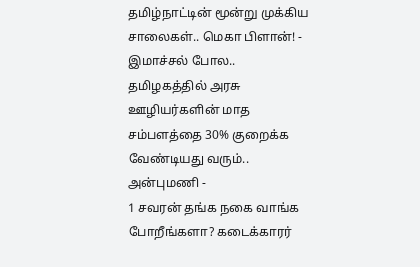தமிழ்நாட்டின் மூன்று முக்கிய சாலைகள்.. மெகா பிளான்! -
இமாச்சல் போல.. தமிழகத்தில் அரசு ஊழியர்களின் மாத சம்பளத்தை 30% குறைக்க வேண்டியது வரும்.. அன்புமணி -
1 சவரன் தங்க நகை வாங்க போறீங்களா? கடைக்காரர்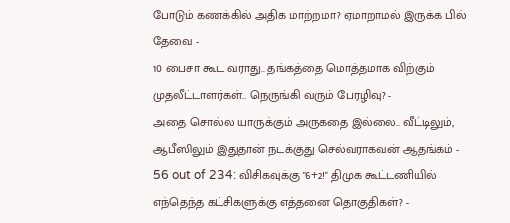போடும் கணக்கில் அதிக மாற்றமா? ஏமாறாமல் இருக்க பில் தேவை -
10 பைசா கூட வராது.. தங்கத்தை மொத்தமாக விற்கும் முதலீட்டாளர்கள்.. நெருங்கி வரும் பேரழிவு? -
அதை சொல்ல யாருக்கும் அருகதை இல்லை.. வீட்டிலும், ஆபீஸிலும் இதுதான் நடக்குது செல்வராகவன் ஆதங்கம் -
56 out of 234: விசிகவுக்கு "6+2!" திமுக கூட்டணியில் எந்தெந்த கட்சிகளுக்கு எத்தனை தொகுதிகள்? -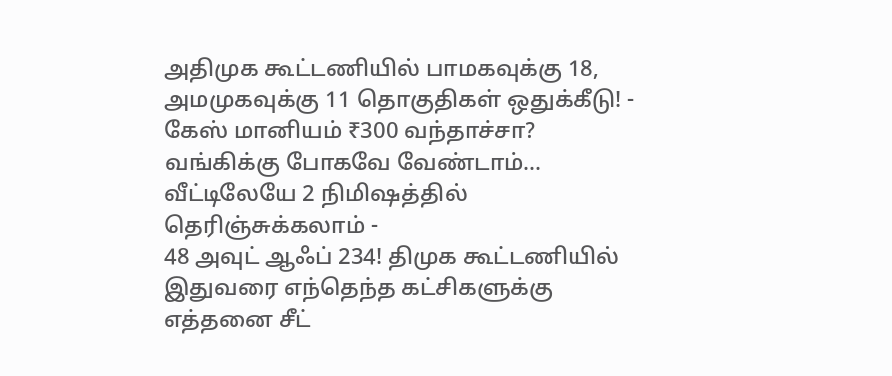அதிமுக கூட்டணியில் பாமகவுக்கு 18, அமமுகவுக்கு 11 தொகுதிகள் ஒதுக்கீடு! -
கேஸ் மானியம் ₹300 வந்தாச்சா? வங்கிக்கு போகவே வேண்டாம்… வீட்டிலேயே 2 நிமிஷத்தில் தெரிஞ்சுக்கலாம் -
48 அவுட் ஆஃப் 234! திமுக கூட்டணியில் இதுவரை எந்தெந்த கட்சிகளுக்கு எத்தனை சீட்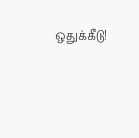ஒதுக்கீடு!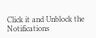Click it and Unblock the Notifications